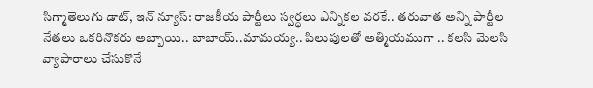సిగ్మాతెలుగు డాట్, ఇన్ న్యూస్: రాజకీయ పార్టీలు స్వర్ధలు ఎన్నికల వరకే.. తరువాత అన్ని పార్టీల నేతలు ఒకరినొకరు అబ్బాయి.. బాబాయ్..మామయ్య.. పిలుపులతో అత్మియముగా .. కలసి మెలసి వ్యాపారాలు చేసుకొనే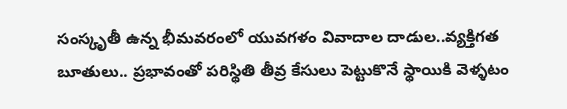సంస్కృతీ ఉన్న భీమవరంలో యువగళం వివాదాల దాడుల..వ్యక్తిగత బూతులు.. ప్రభావంతో పరిస్థితి తీవ్ర కేసులు పెట్టుకొనే స్థాయికి వెళ్ళటం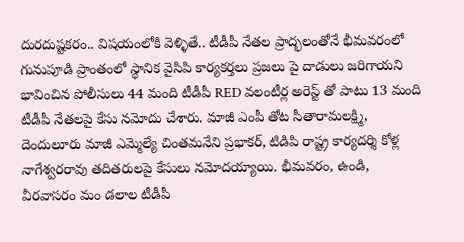దురదుష్టకరం.. విషయంలోకి వెళ్ళితే.. టీడీపీ నేతల ప్రాద్భలంతోనే భీమవరంలో గునుపూడి ప్రాంతంలో స్థానిక వైసిపి కార్యకర్తలు ప్రజలు పై దాడులు జరిగాయని భావించిన పోలీసులు 44 మంది టీడీపీ RED వలంటీర్ల అరెస్ట్ తో పాటు 13 మంది టీడీపీ నేతలపై కేసు నమోదు చేశారు. మాజీ ఎంపీ తోట సీతారామలక్ష్మి, దెందులూరు మాజీ ఎమ్మెల్యే చింతమనేని ప్రభాకర్, టిడిపి రాష్ట్ర కార్యదర్శి కోళ్ల నాగేశ్వరరావు తదితరులపై కేసులు నమోదయ్యాయి. భీమవరం, ఉండి, వీరవాసరం మం డలాల టీడీపీ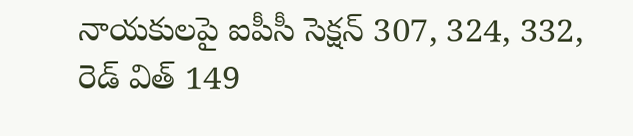నాయకులపై ఐపీసీ సెక్షన్ 307, 324, 332, రెడ్ విత్ 149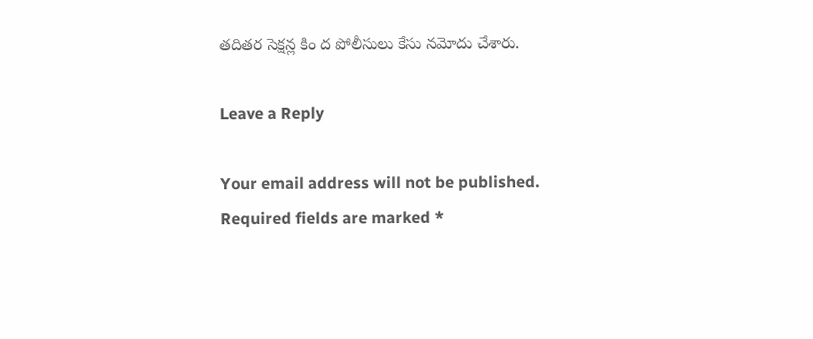తదితర సెక్షన్ల కిం ద పోలీసులు కేసు నమోదు చేశారు.

Leave a Reply

Your email address will not be published. Required fields are marked *